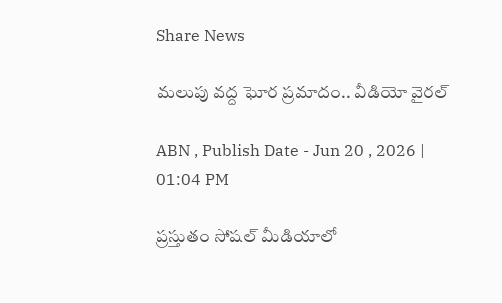Share News

మలుపు వద్ద ఘోర ప్రమాదం.. వీడియో వైరల్

ABN , Publish Date - Jun 20 , 2026 | 01:04 PM

ప్రస్తుతం సోషల్ మీడియాలో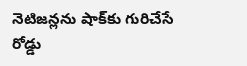నెటిజన్లను షాక్‌కు గురిచేసే రోడ్డు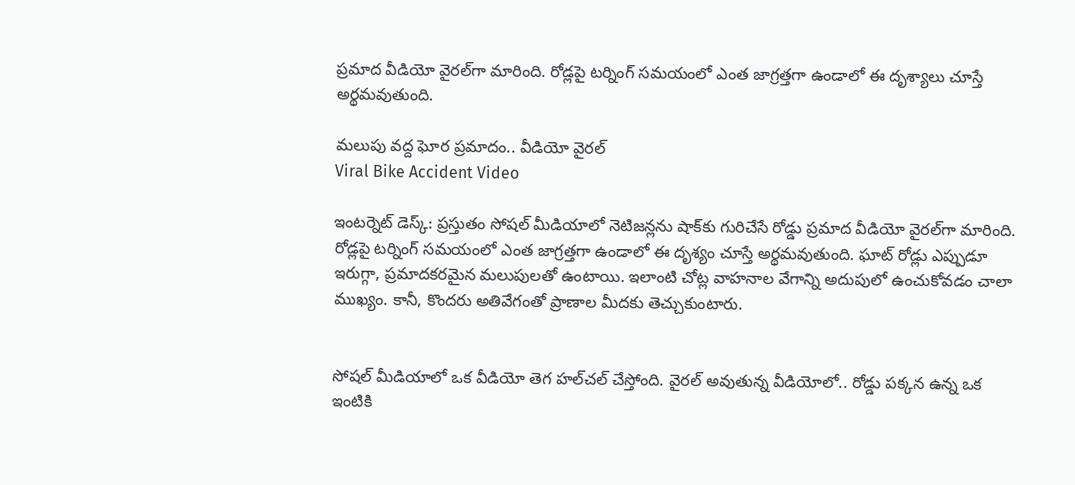ప్రమాద వీడియో వైరల్‌గా మారింది. రోడ్లపై టర్నింగ్ సమయంలో ఎంత జాగ్రత్తగా ఉండాలో ఈ దృశ్యాలు చూస్తే అర్థమవుతుంది.

మలుపు వద్ద ఘోర ప్రమాదం.. వీడియో వైరల్
Viral Bike Accident Video

ఇంటర్నెట్ డెస్క్: ప్రస్తుతం సోషల్ మీడియాలో నెటిజన్లను షాక్‌కు గురిచేసే రోడ్డు ప్రమాద వీడియో వైరల్‌గా మారింది. రోడ్లపై టర్నింగ్ సమయంలో ఎంత జాగ్రత్తగా ఉండాలో ఈ దృశ్యం చూస్తే అర్థమవుతుంది. ఘాట్ రోడ్లు ఎప్పుడూ ఇరుగ్గా, ప్రమాదకరమైన మలుపులతో ఉంటాయి. ఇలాంటి చోట్ల వాహనాల వేగాన్ని అదుపులో ఉంచుకోవడం చాలా ముఖ్యం. కానీ, కొందరు అతివేగంతో ప్రాణాల మీదకు తెచ్చుకుంటారు.


సోషల్ మీడియాలో ఒక వీడియో తెగ హల్‌చల్ చేస్తోంది. వైరల్ అవుతున్న వీడియోలో.. రోడ్డు పక్కన ఉన్న ఒక ఇంటికి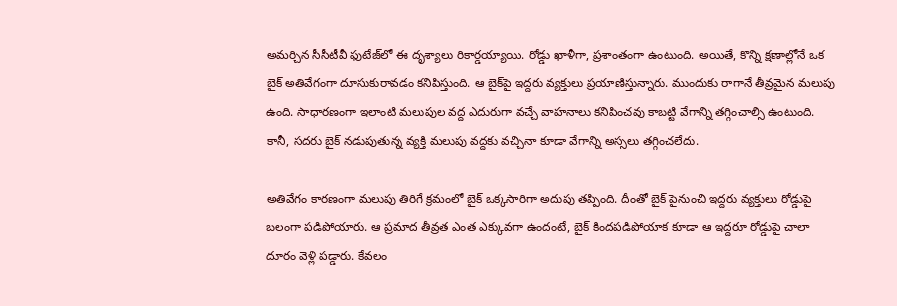అమర్చిన సీసీటీవీ ఫుటేజ్‌లో ఈ దృశ్యాలు రికార్డయ్యాయి. రోడ్డు ఖాళీగా, ప్రశాంతంగా ఉంటుంది. అయితే, కొన్ని క్షణాల్లోనే ఒక బైక్ అతివేగంగా దూసుకురావడం కనిపిస్తుంది. ఆ బైక్‌పై ఇద్దరు వ్యక్తులు ప్రయాణిస్తున్నారు. ముందుకు రాగానే తీవ్రమైన మలుపు ఉంది. సాధారణంగా ఇలాంటి మలుపుల వద్ద ఎదురుగా వచ్చే వాహనాలు కనిపించవు కాబట్టి వేగాన్ని తగ్గించాల్సి ఉంటుంది. కానీ, సదరు బైక్ నడుపుతున్న వ్యక్తి మలుపు వద్దకు వచ్చినా కూడా వేగాన్ని అస్సలు తగ్గించలేదు.

అతివేగం కారణంగా మలుపు తిరిగే క్రమంలో బైక్ ఒక్కసారిగా అదుపు తప్పింది. దీంతో బైక్ పైనుంచి ఇద్దరు వ్యక్తులు రోడ్డుపై బలంగా పడిపోయారు. ఆ ప్రమాద తీవ్రత ఎంత ఎక్కువగా ఉందంటే, బైక్ కిందపడిపోయాక కూడా ఆ ఇద్దరూ రోడ్డుపై చాలా దూరం వెళ్లి పడ్డారు. కేవలం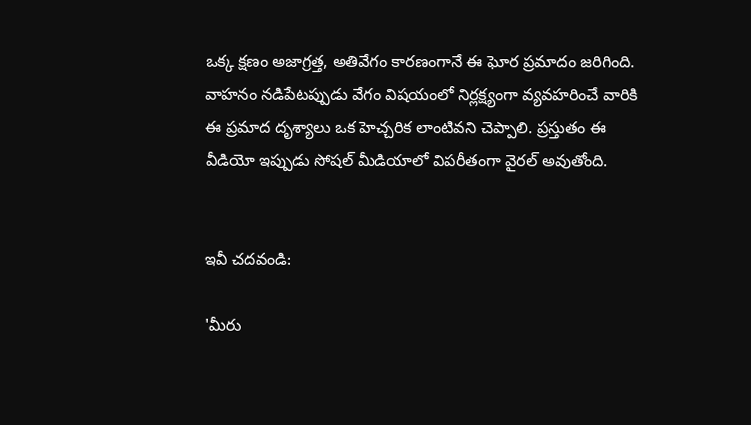ఒక్క క్షణం అజాగ్రత్త, అతివేగం కారణంగానే ఈ ఘోర ప్రమాదం జరిగింది. వాహనం నడిపేటప్పుడు వేగం విషయంలో నిర్లక్ష్యంగా వ్యవహరించే వారికి ఈ ప్రమాద దృశ్యాలు ఒక హెచ్చరిక లాంటివని చెప్పాలి. ప్రస్తుతం ఈ వీడియో ఇప్పుడు సోషల్ మీడియాలో విపరీతంగా వైరల్ అవుతోంది.


ఇవీ చదవండి:

'మీరు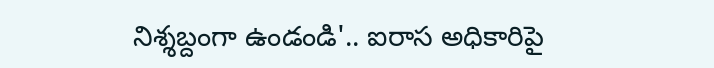నిశ్శబ్దంగా ఉండండి'.. ఐరాస అధికారిపై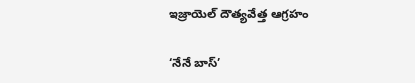ఇజ్రాయెల్ దౌత్యవేత్త ఆగ్రహం

‘నేనే బాస్’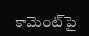కామెంట్‌పై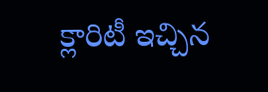క్లారిటీ ఇచ్చిన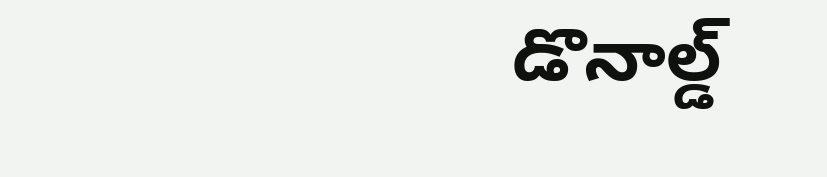డొనాల్డ్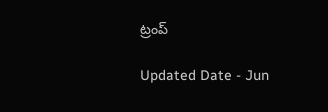ట్రంప్

Updated Date - Jun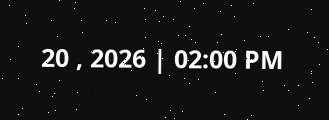20 , 2026 | 02:00 PM